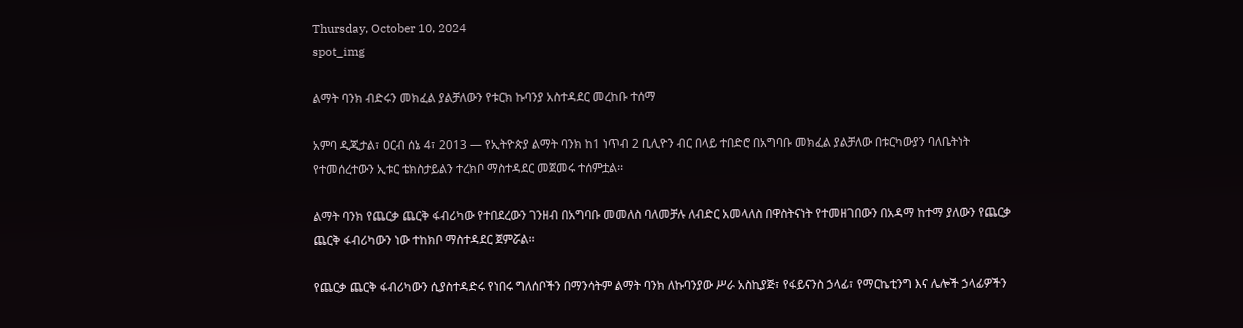Thursday, October 10, 2024
spot_img

ልማት ባንክ ብድሩን መክፈል ያልቻለውን የቱርክ ኩባንያ አስተዳደር መረከቡ ተሰማ

አምባ ዲጂታል፣ ዐርብ ሰኔ 4፣ 2013 ― የኢትዮጵያ ልማት ባንክ ከ1 ነጥብ 2 ቢሊዮን ብር በላይ ተበድሮ በአግባቡ መክፈል ያልቻለው በቱርካውያን ባለቤትነት የተመሰረተውን ኢቱር ቴክስታይልን ተረክቦ ማስተዳደር መጀመሩ ተሰምቷል፡፡

ልማት ባንክ የጨርቃ ጨርቅ ፋብሪካው የተበደረውን ገንዘብ በአግባቡ መመለስ ባለመቻሉ ለብድር አመላለስ በዋስትናነት የተመዘገበውን በአዳማ ከተማ ያለውን የጨርቃ ጨርቅ ፋብሪካውን ነው ተከክቦ ማስተዳደር ጀምሯል፡፡

የጨርቃ ጨርቅ ፋብሪካውን ሲያስተዳድሩ የነበሩ ግለሰቦችን በማንሳትም ልማት ባንክ ለኩባንያው ሥራ አስኪያጅ፣ የፋይናንስ ኃላፊ፣ የማርኬቲንግ እና ሌሎች ኃላፊዎችን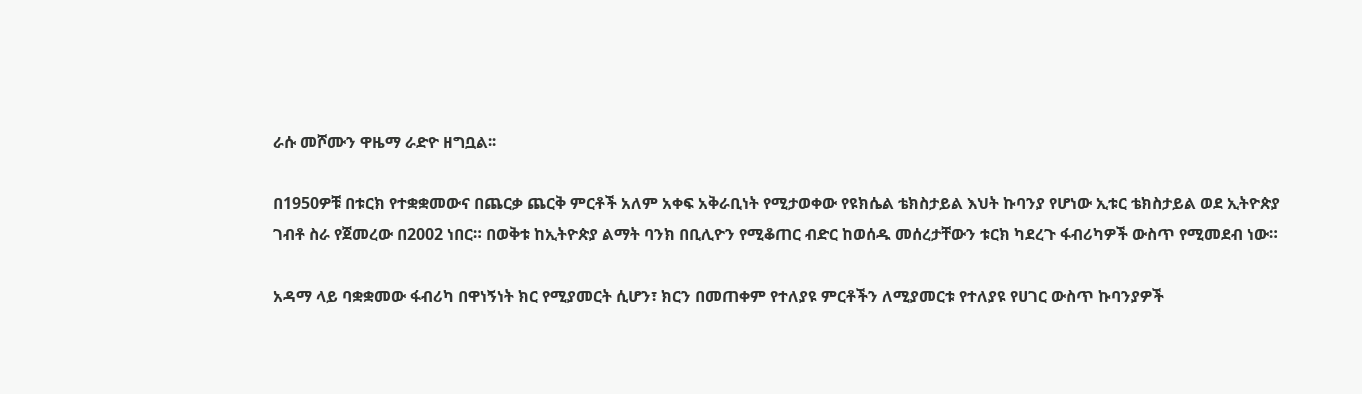ራሱ መሾሙን ዋዜማ ራድዮ ዘግቧል፡፡

በ1950ዎቹ በቱርክ የተቋቋመውና በጨርቃ ጨርቅ ምርቶች አለም አቀፍ አቅራቢነት የሚታወቀው የዩክሴል ቴክስታይል እህት ኩባንያ የሆነው ኢቱር ቴክስታይል ወደ ኢትዮጵያ ገብቶ ስራ የጀመረው በ2002 ነበር። በወቅቱ ከኢትዮጵያ ልማት ባንክ በቢሊዮን የሚቆጠር ብድር ከወሰዱ መሰረታቸውን ቱርክ ካደረጉ ፋብሪካዎች ውስጥ የሚመደብ ነው።

አዳማ ላይ ባቋቋመው ፋብሪካ በዋነኝነት ክር የሚያመርት ሲሆን፣ ክርን በመጠቀም የተለያዩ ምርቶችን ለሚያመርቱ የተለያዩ የሀገር ውስጥ ኩባንያዎች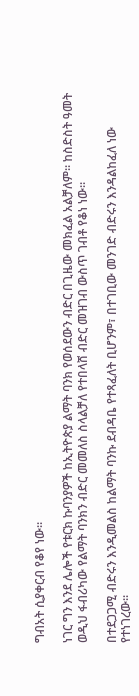ግብአት ሲያቀርብ የቆየ ነው።

ነገር ግን እንደ ሌሎች የቱርክ ኩባንያዎች ከኢትዮጵያ ልማት ባንክ የወሰደውን ብድር በጊዜው መክፈል አልቻለም። ከስድስት ዓመት ወዲህ ፋብሪካው የልማት ባንክን ብድር መመለስ ስላልቻለ የተበላሸ ብድር መዝገብ ውስጥ ገብቶ የቆነ ነው።

በተደጋጋሚ ብድሩን እንዲመልስ ከልማት ባንኩ ደብዳቤ የተጻፈለት ቢሆንም፣ በተገቢው መንገድ ብድሩን እንዳልከፈለ ነው የተነገረው፡፡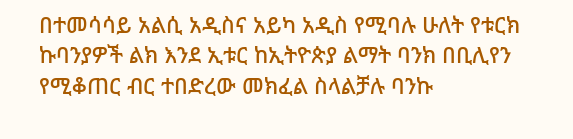በተመሳሳይ አልሲ አዲስና አይካ አዲስ የሚባሉ ሁለት የቱርክ ኩባንያዎች ልክ እንደ ኢቱር ከኢትዮጵያ ልማት ባንክ በቢሊየን የሚቆጠር ብር ተበድረው መክፈል ስላልቻሉ ባንኩ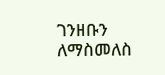ገንዘቡን ለማስመለስ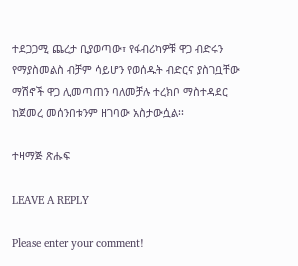ተደጋጋሚ ጨረታ ቢያወጣው፣ የፋብሪካዎቹ ዋጋ ብድሩን የማያስመልስ ብቻም ሳይሆን የወሰዱት ብድርና ያስገቧቸው ማሽኖች ዋጋ ሊመጣጠን ባለመቻሉ ተረክቦ ማስተዳደር ከጀመረ መሰንበቱንም ዘገባው አስታውሷል፡፡

ተዛማጅ ጽሑፍ

LEAVE A REPLY

Please enter your comment!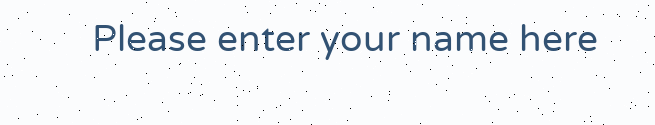Please enter your name here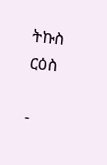ትኩስ ርዕስ

-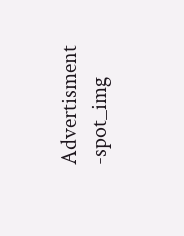Advertisment -spot_img